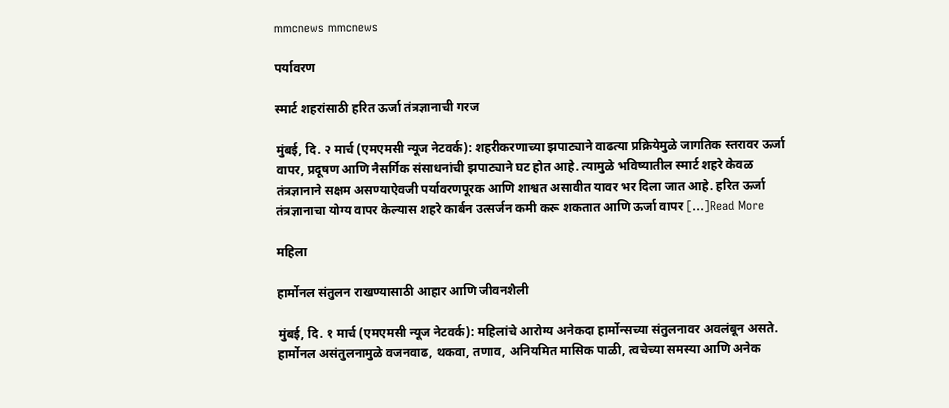mmcnews mmcnews

पर्यावरण

स्मार्ट शहरांसाठी हरित ऊर्जा तंत्रज्ञानाची गरज

मुंबई, दि. २ मार्च (एमएमसी न्यूज नेटवर्क): शहरीकरणाच्या झपाट्याने वाढत्या प्रक्रियेमुळे जागतिक स्तरावर ऊर्जा वापर, प्रदूषण आणि नैसर्गिक संसाधनांची झपाट्याने घट होत आहे. त्यामुळे भविष्यातील स्मार्ट शहरे केवळ तंत्रज्ञानाने सक्षम असण्याऐवजी पर्यावरणपूरक आणि शाश्वत असावीत यावर भर दिला जात आहे. हरित ऊर्जा तंत्रज्ञानाचा योग्य वापर केल्यास शहरे कार्बन उत्सर्जन कमी करू शकतात आणि ऊर्जा वापर […]Read More

महिला

हार्मोनल संतुलन राखण्यासाठी आहार आणि जीवनशैली

मुंबई, दि. १ मार्च (एमएमसी न्यूज नेटवर्क): महिलांचे आरोग्य अनेकदा हार्मोन्सच्या संतुलनावर अवलंबून असते. हार्मोनल असंतुलनामुळे वजनवाढ, थकवा, तणाव, अनियमित मासिक पाळी, त्वचेच्या समस्या आणि अनेक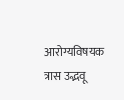आरोग्यविषयक त्रास उद्भवू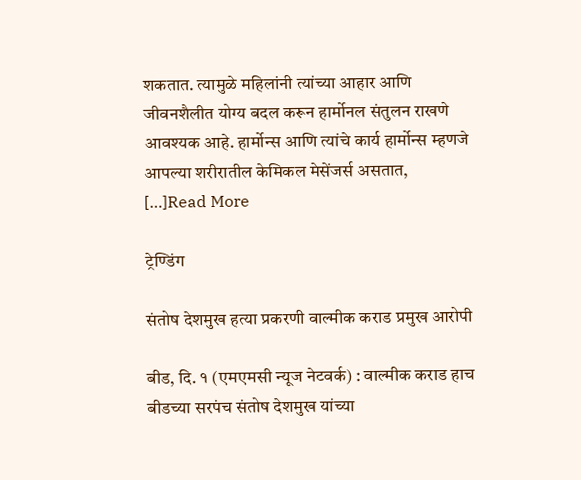शकतात. त्यामुळे महिलांनी त्यांच्या आहार आणि जीवनशैलीत योग्य बदल करून हार्मोनल संतुलन राखणे आवश्यक आहे. हार्मोन्स आणि त्यांचे कार्य हार्मोन्स म्हणजे आपल्या शरीरातील केमिकल मेसेंजर्स असतात, […]Read More

ट्रेण्डिंग

संतोष देशमुख हत्या प्रकरणी वाल्मीक कराड प्रमुख आरोपी

बीड, दि. १ (एमएमसी न्यूज नेटवर्क) : वाल्मीक कराड हाच बीडच्या सरपंच संतोष देशमुख यांच्या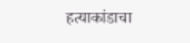हत्याकांडाचा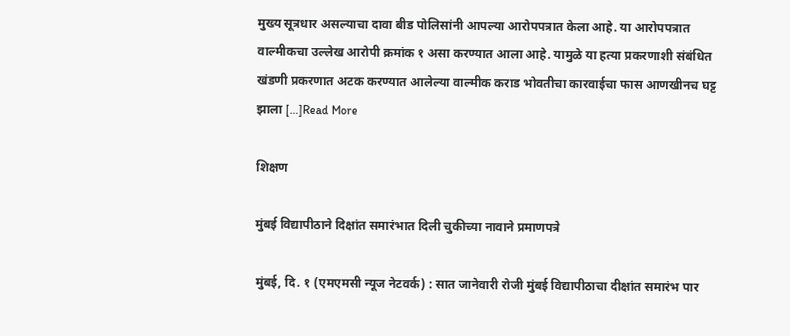मुख्य सूत्रधार असल्याचा दावा बीड पोलिसांनी आपल्या आरोपपत्रात केला आहे. या आरोपपत्रात वाल्मीकचा उल्लेख आरोपी क्रमांक १ असा करण्यात आला आहे. यामुळे या हत्या प्रकरणाशी संबंधित खंडणी प्रकरणात अटक करण्यात आलेल्या वाल्मीक कराड भोवतीचा कारवाईचा फास आणखीनच घट्ट झाला […]Read More

शिक्षण

मुंबई विद्यापीठाने दिक्षांत समारंभात दिली चुकीच्या नावाने प्रमाणपत्रे

मुंबई, दि. १ (एमएमसी न्यूज नेटवर्क) : सात जानेवारी रोजी मुंबई विद्यापीठाचा दीक्षांत समारंभ पार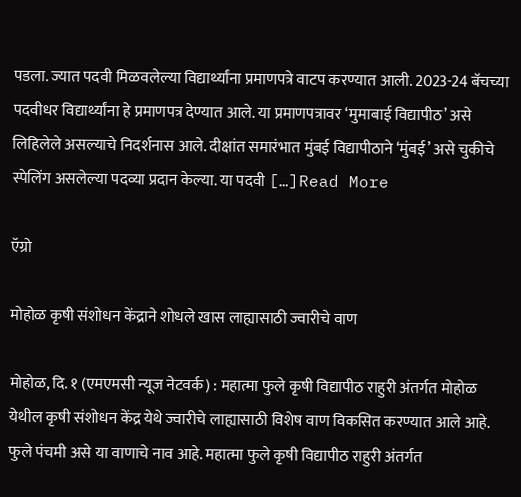पडला. ज्यात पदवी मिळवलेल्या विद्यार्थ्यांना प्रमाणपत्रे वाटप करण्यात आली. 2023-24 बॅचच्या पदवीधर विद्यार्थ्यांना हे प्रमाणपत्र देण्यात आले. या प्रमाणपत्रावर ‘मुमाबाई विद्यापीठ’ असे लिहिलेले असल्याचे निदर्शनास आले. दीक्षांत समारंभात मुंबई विद्यापीठाने ‘मुंबई’ असे चुकीचे स्पेलिंग असलेल्या पदव्या प्रदान केल्या. या पदवी […]Read More

ऍग्रो

मोहोळ कृषी संशोधन केंद्राने शोधले खास लाह्यासाठी ज्वारीचे वाण

मोहोळ, दि. १ (एमएमसी न्यूज नेटवर्क) : महात्मा फुले कृषी विद्यापीठ राहुरी अंतर्गत मोहोळ येथील कृषी संशोधन केंद्र येथे ज्वारीचे लाह्यासाठी विशेष वाण विकसित करण्यात आले आहे. फुले पंचमी असे या वाणाचे नाव आहे. महात्मा फुले कृषी विद्यापीठ राहुरी अंतर्गत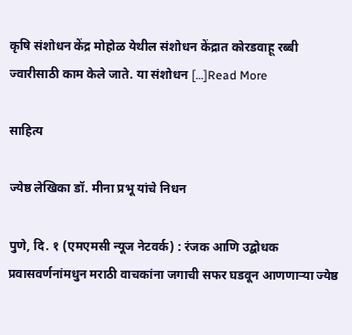कृषि संशोधन केंद्र मोहोळ येथील संशोधन केंद्रात कोरडवाहू रब्बी ज्वारीसाठी काम केले जाते. या संशोधन […]Read More

साहित्य

ज्येष्ठ लेखिका डॉ. मीना प्रभू यांचे निधन

पुणे, दि. १ (एमएमसी न्यूज नेटवर्क) : रंजक आणि उद्बोधक प्रवासवर्णनांमधुन मराठी वाचकांना जगाची सफर घडवून आणणाऱ्या ज्येष्ठ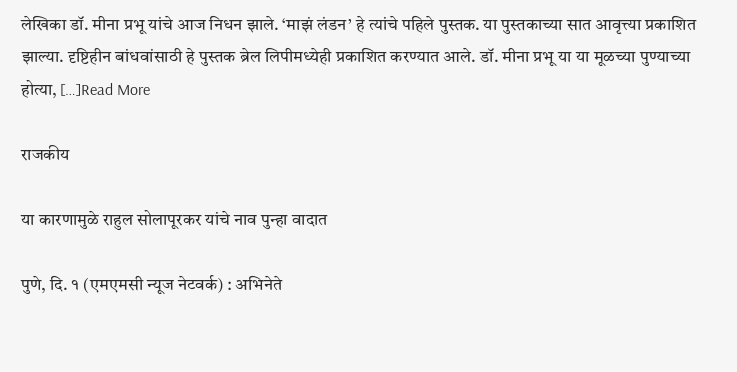लेखिका डॉ. मीना प्रभू यांचे आज निधन झाले. ‘माझं लंडन’ हे त्यांचे पहिले पुस्तक. या पुस्तकाच्या सात आवृत्त्या प्रकाशित झाल्या. दृष्टिहीन बांधवांसाठी हे पुस्तक ब्रेल लिपीमध्येही प्रकाशित करण्यात आले. डॉ. मीना प्रभू या या मूळच्या पुण्याच्या होत्या, […]Read More

राजकीय

या कारणामुळे राहुल सोलापूरकर यांचे नाव पुन्हा वादात

पुणे, दि. १ (एमएमसी न्यूज नेटवर्क) : अभिनेते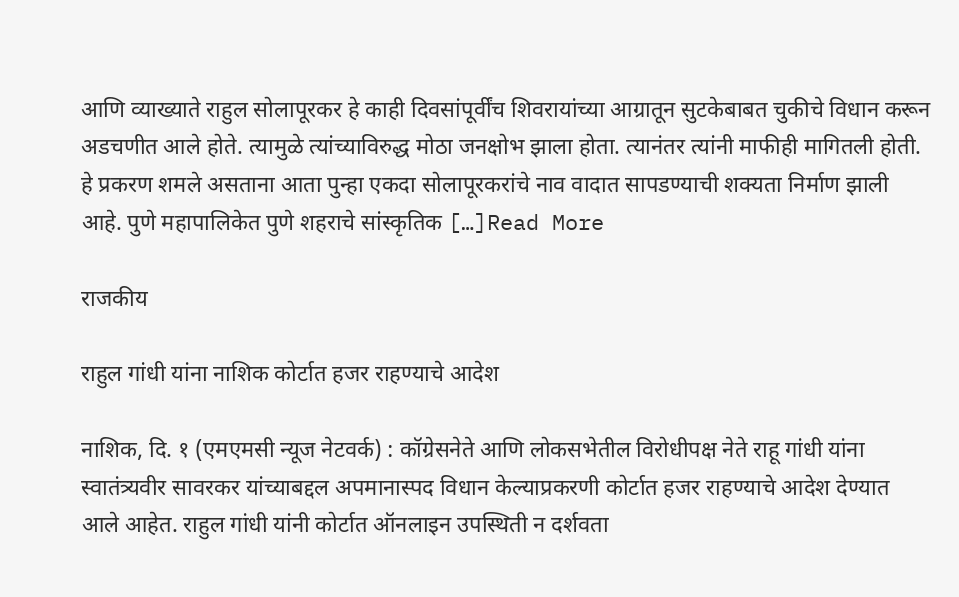आणि व्याख्याते राहुल सोलापूरकर हे काही दिवसांपूर्वींच शिवरायांच्या आग्रातून सुटकेबाबत चुकीचे विधान करून अडचणीत आले होते. त्यामुळे त्यांच्याविरुद्ध मोठा जनक्षोभ झाला होता. त्यानंतर त्यांनी माफीही मागितली होती. हे प्रकरण शमले असताना आता पुन्हा एकदा सोलापूरकरांचे नाव वादात सापडण्याची शक्यता निर्माण झाली आहे. पुणे महापालिकेत पुणे शहराचे सांस्कृतिक […]Read More

राजकीय

राहुल गांधी यांना नाशिक कोर्टात हजर राहण्याचे आदेश

नाशिक, दि. १ (एमएमसी न्यूज नेटवर्क) : कॉग्रेसनेते आणि लोकसभेतील विरोधीपक्ष नेते राहू गांधी यांना स्वातंत्र्यवीर सावरकर यांच्याबद्दल अपमानास्पद विधान केल्याप्रकरणी कोर्टात हजर राहण्याचे आदेश देण्यात आले आहेत. राहुल गांधी यांनी कोर्टात ऑनलाइन उपस्थिती न दर्शवता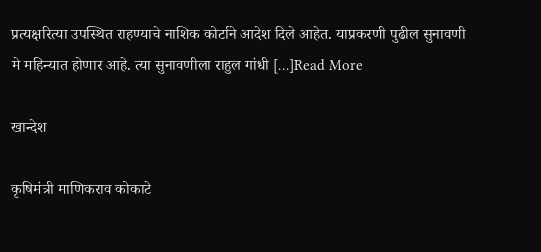प्रत्यक्षरित्या उपस्थित राहण्याचे नाशिक कोर्टाने आदेश दिले आहेत. याप्रकरणी पुढील सुनावणी मे महिन्यात होणार आहे. त्या सुनावणीला राहुल गांधी […]Read More

खान्देश

कृषिमंत्री माणिकराव कोकाटे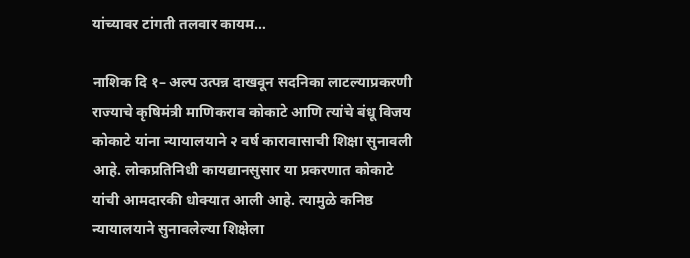यांच्यावर टांगती तलवार कायम…

नाशिक दि १– अल्प उत्पन्न दाखवून सदनिका लाटल्याप्रकरणी राज्याचे कृषिमंत्री माणिकराव कोकाटे आणि त्यांचे बंधू विजय कोकाटे यांना न्यायालयाने २ वर्ष कारावासाची शिक्षा सुनावली आहे. लोकप्रतिनिधी कायद्यानसुसार या प्रकरणात कोकाटे यांची आमदारकी धोक्यात आली आहे. त्यामुळे कनिष्ठ न्यायालयाने सुनावलेल्या शिक्षेला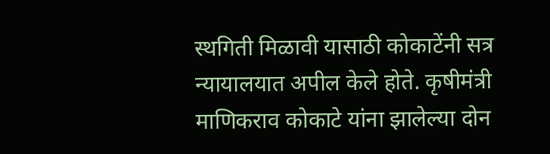स्थगिती मिळावी यासाठी कोकाटेंनी सत्र न्यायालयात अपील केले होते. कृषीमंत्री माणिकराव कोकाटे यांना झालेल्या दोन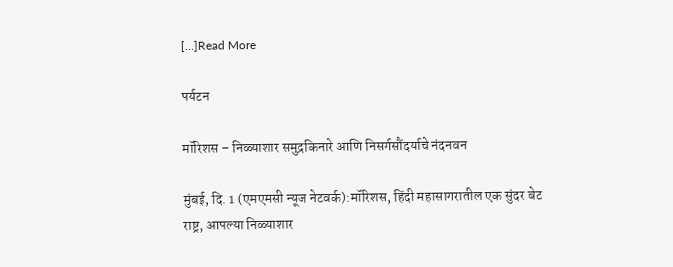[…]Read More

पर्यटन

मॉरिशस – निळ्याशार समुद्रकिनारे आणि निसर्गसौंदर्याचे नंदनवन

मुंबई, दि. 1 (एमएमसी न्यूज नेटवर्क):मॉरिशस, हिंदी महासागरातील एक सुंदर बेट राष्ट्र, आपल्या निळ्याशार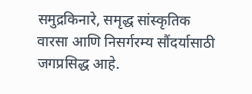समुद्रकिनारे, समृद्ध सांस्कृतिक वारसा आणि निसर्गरम्य सौंदर्यासाठी जगप्रसिद्ध आहे.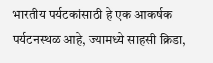भारतीय पर्यटकांसाठी हे एक आकर्षक पर्यटनस्थळ आहे, ज्यामध्ये साहसी क्रिडा,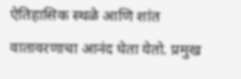ऐतिहासिक स्थळे आणि शांत वातावरणाचा आनंद घेता येतो. प्रमुख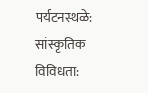पर्यटनस्थळे: सांस्कृतिक विविधता: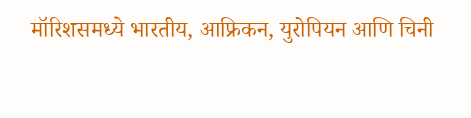मॉरिशसमध्ये भारतीय, आफ्रिकन, युरोपियन आणि चिनी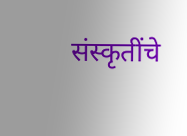संस्कृतींचे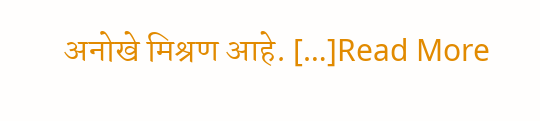अनोखे मिश्रण आहे. […]Read More